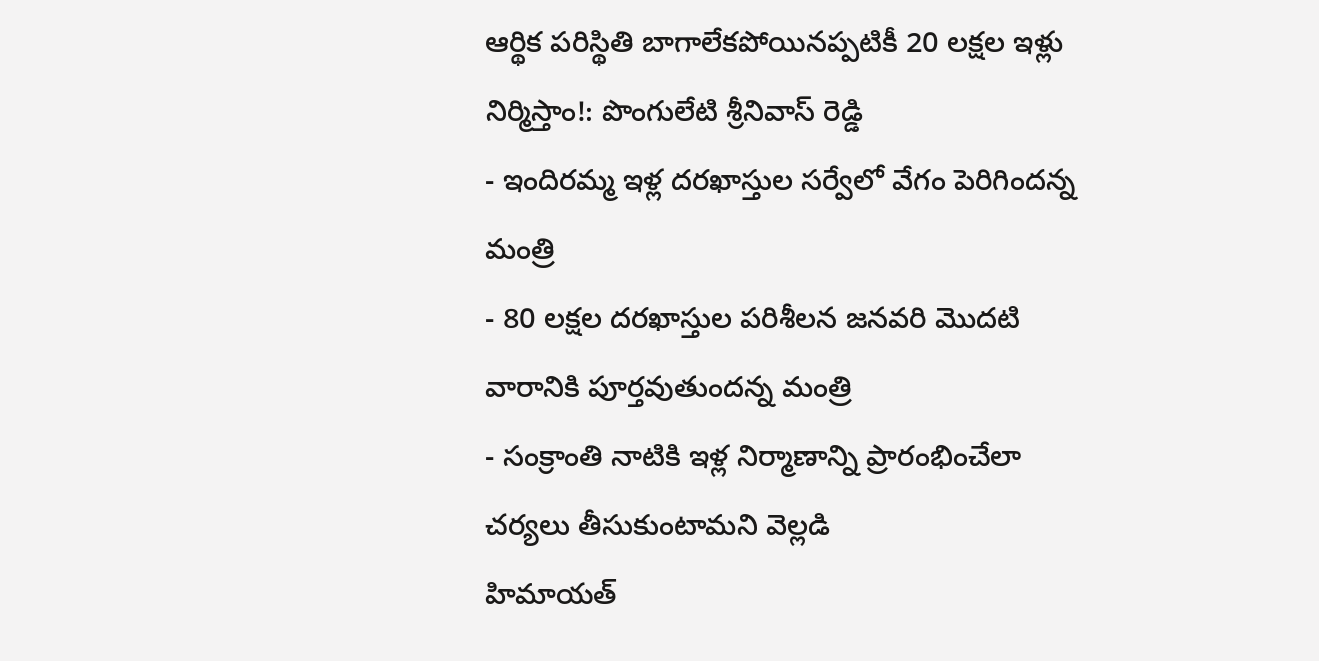ఆర్థిక పరిస్థితి బాగాలేకపోయినప్పటికీ 20 లక్షల ఇళ్లు నిర్మిస్తాం!: పొంగులేటి శ్రీనివాస్ రెడ్డి
- ఇందిరమ్మ ఇళ్ల దరఖాస్తుల సర్వేలో వేగం పెరిగిందన్న మంత్రి
- 80 లక్షల దరఖాస్తుల పరిశీలన జనవరి మొదటి వారానికి పూర్తవుతుందన్న మంత్రి
- సంక్రాంతి నాటికి ఇళ్ల నిర్మాణాన్ని ప్రారంభించేలా చర్యలు తీసుకుంటామని వెల్లడి
హిమాయత్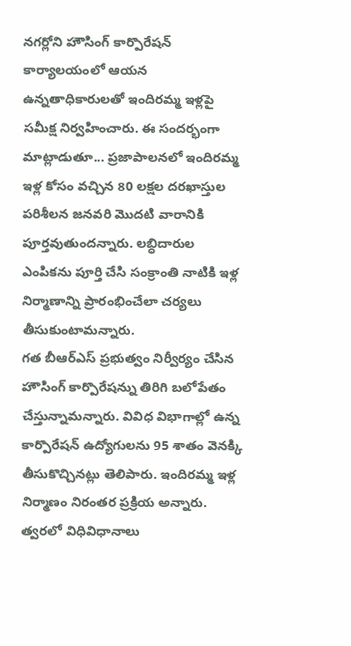నగర్లోని హౌసింగ్ కార్పొరేషన్ కార్యాలయంలో ఆయన ఉన్నతాధికారులతో ఇందిరమ్మ ఇళ్లపై సమీక్ష నిర్వహించారు. ఈ సందర్భంగా మాట్లాడుతూ... ప్రజాపాలనలో ఇందిరమ్మ ఇళ్ల కోసం వచ్చిన 80 లక్షల దరఖాస్తుల పరిశీలన జనవరి మొదటి వారానికి పూర్తవుతుందన్నారు. లబ్ధిదారుల ఎంపికను పూర్తి చేసి సంక్రాంతి నాటికి ఇళ్ల నిర్మాణాన్ని ప్రారంభించేలా చర్యలు తీసుకుంటామన్నారు.
గత బీఆర్ఎస్ ప్రభుత్వం నిర్వీర్యం చేసిన హౌసింగ్ కార్పొరేషన్ను తిరిగి బలోపేతం చేస్తున్నామన్నారు. వివిధ విభాగాల్లో ఉన్న కార్పొరేషన్ ఉద్యోగులను 95 శాతం వెనక్కి తీసుకొచ్చినట్లు తెలిపారు. ఇందిరమ్మ ఇళ్ల నిర్మాణం నిరంతర ప్రక్రియ అన్నారు. త్వరలో విధివిధానాలు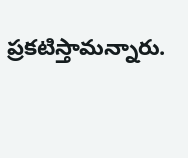ప్రకటిస్తామన్నారు.